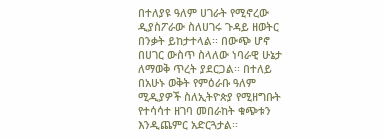በተለያዩ ዓለም ሀገራት የሚኖረው ዲያስፖራው ስለሀገሩ ጉዳይ ዘወትር በንቃት ይከታተላል፡፡ በውጭ ሆኖ በሀገር ውስጥ ስላለው ነባራዊ ሁኔታ ለማወቅ ጥረት ያደርጋል፡፡ በተለይ በአሁኑ ወቅት የምዕራቡ ዓለም ሚዲያዎች ስለኢትዮጵያ የሚዘግቡት የተሳሳተ ዘገባ መበራከት ቁጭቱን እንዲጨምር አድርጓታል፡፡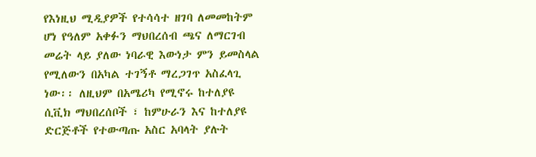የእነዚህ ሚዲያዎች የተሳሳተ ዘገባ ለመመከትም ሆነ የዓለም አቀፉን ማህበረሰብ ጫና ለማርገብ መሬት ላይ ያለው ነባራዊ እውነታ ምን ይመስላል የሚለውን በአካል ተገኝቶ ማረጋገጥ አስፈላጊ ነው፡፡ ለዚህም በአሜሪካ የሚኖሩ ከተለያዩ ሲቪክ ማህበረሰቦች ፣ ከምሁራን እና ከተለያዩ ድርጅቶች የተውጣጡ አስር አባላት ያሉት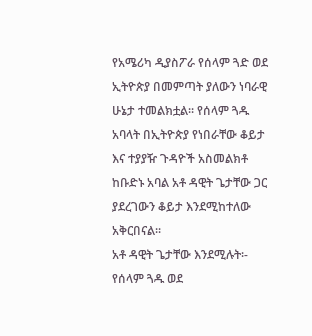የአሜሪካ ዲያስፖራ የሰላም ጓድ ወደ ኢትዮጵያ በመምጣት ያለውን ነባራዊ ሁኔታ ተመልክቷል፡፡ የሰላም ጓዱ አባላት በኢትዮጵያ የነበራቸው ቆይታ እና ተያያዥ ጉዳዮች አስመልክቶ ከቡድኑ አባል አቶ ዳዊት ጌታቸው ጋር ያደረገውን ቆይታ እንደሚከተለው አቅርበናል፡፡
አቶ ዳዊት ጌታቸው እንደሚሉት፡- የሰላም ጓዱ ወደ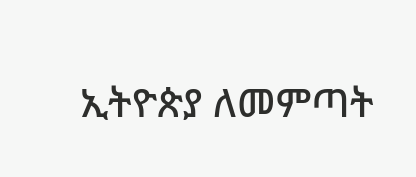ኢትዮጵያ ለመምጣት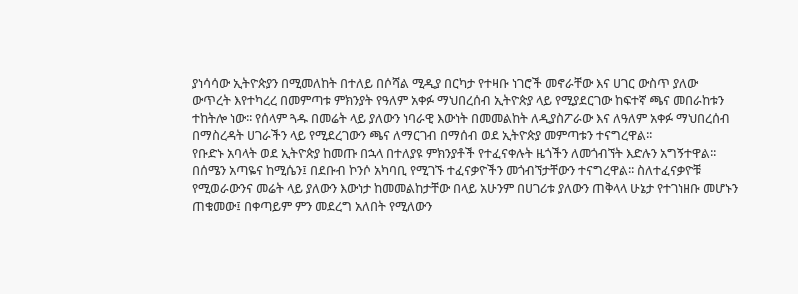ያነሳሳው ኢትዮጵያን በሚመለከት በተለይ በሶሻል ሚዲያ በርካታ የተዛቡ ነገሮች መኖራቸው እና ሀገር ውስጥ ያለው ውጥረት እየተካረረ በመምጣቱ ምክንያት የዓለም አቀፉ ማህበረሰብ ኢትዮጵያ ላይ የሚያደርገው ከፍተኛ ጫና መበራከቱን ተከትሎ ነው፡፡ የሰላም ጓዱ በመሬት ላይ ያለውን ነባራዊ እውነት በመመልከት ለዲያስፖራው እና ለዓለም አቀፉ ማህበረሰብ በማስረዳት ሀገራችን ላይ የሚደረገውን ጫና ለማርገብ በማሰብ ወደ ኢትዮጵያ መምጣቱን ተናግረዋል፡፡
የቡድኑ አባላት ወደ ኢትዮጵያ ከመጡ በኋላ በተለያዩ ምክንያቶች የተፈናቀሉት ዜጎችን ለመጎብኘት እድሉን አግኝተዋል፡፡ በሰሜን አጣዬና ከሚሴን፤ በደቡብ ኮንሶ አካባቢ የሚገኙ ተፈናቃዮችን መጎብኘታቸውን ተናግረዋል፡፡ ስለተፈናቃዮቹ የሚወራውንና መሬት ላይ ያለውን እውነታ ከመመልከታቸው በላይ አሁንም በሀገሪቱ ያለውን ጠቅላላ ሁኔታ የተገነዘቡ መሆኑን ጠቁመው፤ በቀጣይም ምን መደረግ አለበት የሚለውን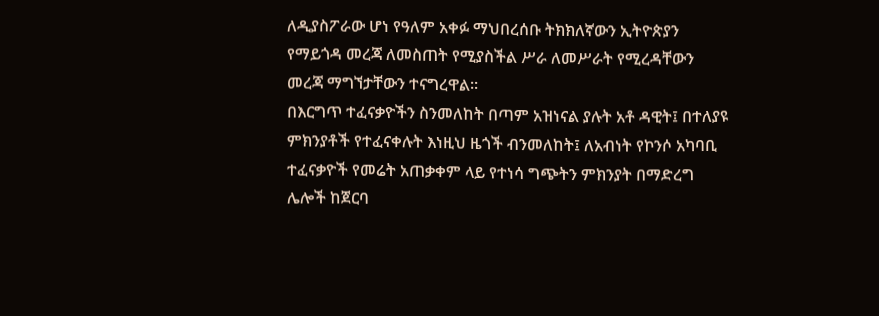ለዲያስፖራው ሆነ የዓለም አቀፉ ማህበረሰቡ ትክክለኛውን ኢትዮጵያን የማይጎዳ መረጃ ለመስጠት የሚያስችል ሥራ ለመሥራት የሚረዳቸውን መረጃ ማግኘታቸውን ተናግረዋል፡፡
በእርግጥ ተፈናቃዮችን ስንመለከት በጣም አዝነናል ያሉት አቶ ዳዊት፤ በተለያዩ ምክንያቶች የተፈናቀሉት እነዚህ ዜጎች ብንመለከት፤ ለአብነት የኮንሶ አካባቢ ተፈናቃዮች የመሬት አጠቃቀም ላይ የተነሳ ግጭትን ምክንያት በማድረግ ሌሎች ከጀርባ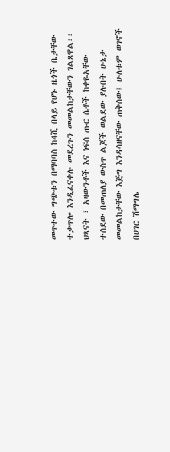መጥተው ግጭቱን በማባባስ ከ4ሺ በላይ የሆኑ ዜጎች ቤታቸው ተቃጥሎ እንዲፈናቀሉ መደረጉን መመልከታቸውን ገልጸዋል፡፡ ህጻናት ፣ አዛውንቶች እና ነፍሰ ጡር ሴቶች ከቀዬአቸው ተሰደው በመጠለያ ውስጥ ልጆች ወልደው ያሉበት ሁኔታ መመልከታቸው እጅግ እንዳሳዘናቸው ጠቅሰው፤ ሁለቱም ወገኖች በሀገር ሽማግሌ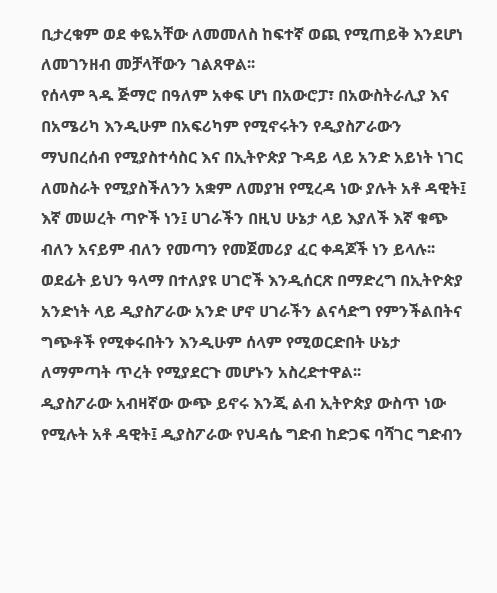ቢታረቁም ወደ ቀዬአቸው ለመመለስ ከፍተኛ ወጪ የሚጠይቅ እንደሆነ ለመገንዘብ መቻላቸውን ገልጸዋል፡፡
የሰላም ጓዱ ጅማሮ በዓለም አቀፍ ሆነ በአውሮፓ፣ በአውስትራሊያ እና በአሜሪካ እንዲሁም በአፍሪካም የሚኖሩትን የዲያስፖራውን ማህበረሰብ የሚያስተሳስር እና በኢትዮጵያ ጉዳይ ላይ አንድ አይነት ነገር ለመስራት የሚያስችለንን አቋም ለመያዝ የሚረዳ ነው ያሉት አቶ ዳዊት፤ እኛ መሠረት ጣዮች ነን፤ ሀገራችን በዚህ ሁኔታ ላይ እያለች እኛ ቁጭ ብለን አናይም ብለን የመጣን የመጀመሪያ ፈር ቀዳጆች ነን ይላሉ፡፡ ወደፊት ይህን ዓላማ በተለያዩ ሀገሮች እንዲሰርጽ በማድረግ በኢትዮጵያ አንድነት ላይ ዲያስፖራው አንድ ሆኖ ሀገራችን ልናሳድግ የምንችልበትና ግጭቶች የሚቀሩበትን እንዲሁም ሰላም የሚወርድበት ሁኔታ ለማምጣት ጥረት የሚያደርጉ መሆኑን አስረድተዋል፡፡
ዲያስፖራው አብዛኛው ውጭ ይኖሩ እንጂ ልብ ኢትዮጵያ ውስጥ ነው የሚሉት አቶ ዳዊት፤ ዲያስፖራው የህዳሴ ግድብ ከድጋፍ ባሻገር ግድብን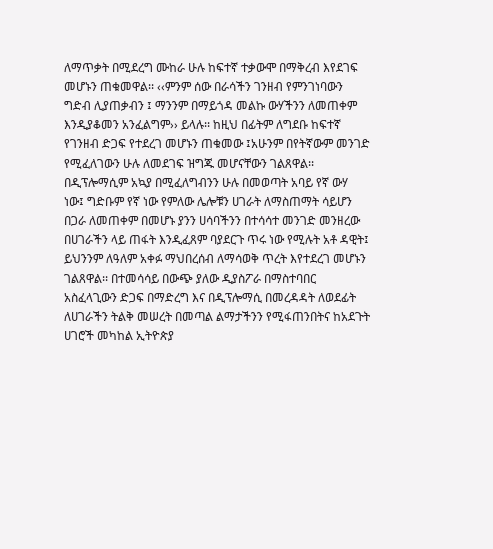ለማጥቃት በሚደረግ ሙከራ ሁሉ ከፍተኛ ተቃውሞ በማቅረብ እየደገፍ መሆኑን ጠቁመዋል፡፡ ‹‹ምንም ሰው በራሳችን ገንዘብ የምንገነባውን ግድብ ሊያጠቃብን ፤ ማንንም በማይጎዳ መልኩ ውሃችንን ለመጠቀም እንዲያቆመን አንፈልግም›› ይላሉ፡፡ ከዚህ በፊትም ለግደቡ ከፍተኛ የገንዘብ ድጋፍ የተደረገ መሆኑን ጠቁመው ፤አሁንም በየትኛውም መንገድ የሚፈለገውን ሁሉ ለመደገፍ ዝግጁ መሆናቸውን ገልጸዋል፡፡
በዲፕሎማሲም አኳያ በሚፈለግብንን ሁሉ በመወጣት አባይ የኛ ውሃ ነው፤ ግድቡም የኛ ነው የምለው ሌሎቹን ሀገራት ለማስጠማት ሳይሆን በጋራ ለመጠቀም በመሆኑ ያንን ሀሳባችንን በተሳሳተ መንገድ መንዘረው በሀገራችን ላይ ጠፋት እንዲፈጸም ባያደርጉ ጥሩ ነው የሚሉት አቶ ዳዊት፤ ይህንንም ለዓለም አቀፉ ማህበረሰብ ለማሳወቅ ጥረት እየተደረገ መሆኑን
ገልጸዋል፡፡ በተመሳሳይ በውጭ ያለው ዲያስፖራ በማስተባበር አስፈላጊውን ድጋፍ በማድረግ እና በዲፕሎማሲ በመረዳዳት ለወደፊት ለሀገራችን ትልቅ መሠረት በመጣል ልማታችንን የሚፋጠንበትና ከአደጉት ሀገሮች መካከል ኢትዮጵያ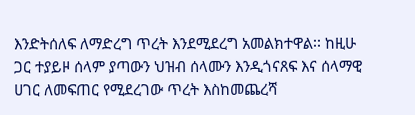እንድትሰለፍ ለማድረግ ጥረት እንደሚደረግ አመልክተዋል፡፡ ከዚሁ ጋር ተያይዞ ሰላም ያጣውን ህዝብ ሰላሙን እንዲጎናጸፍ እና ሰላማዊ ሀገር ለመፍጠር የሚደረገው ጥረት እስከመጨረሻ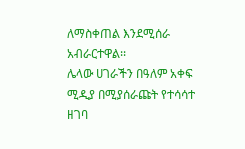ለማስቀጠል እንደሚሰራ አብራርተዋል፡፡
ሌላው ሀገራችን በዓለም አቀፍ ሚዲያ በሚያሰራጩት የተሳሳተ ዘገባ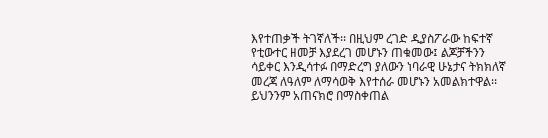እየተጠቃች ትገኛለች፡፡ በዚህም ረገድ ዲያስፖራው ከፍተኛ የቲውተር ዘመቻ እያደረገ መሆኑን ጠቁመው፤ ልጆቻችንን ሳይቀር እንዲሳተፉ በማድረግ ያለውን ነባራዊ ሁኔታና ትክክለኛ መረጃ ለዓለም ለማሳወቅ እየተሰራ መሆኑን አመልክተዋል፡፡ ይህንንም አጠናክሮ በማስቀጠል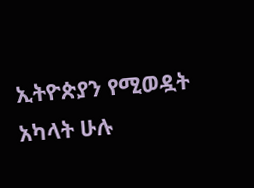ኢትዮጵያን የሚወዷት አካላት ሁሉ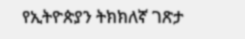የኢትዮጵያን ትክክለኛ ገጽታ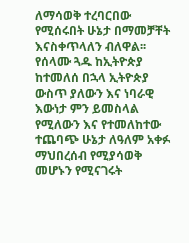ለማሳወቅ ተረባርበው የሚሰሩበት ሁኔታ በማመቻቸት እናስቀጥላለን ብለዋል፡፡
የሰላሙ ጓዱ ከኢትዮጵያ ከተመለሰ በኋላ ኢትዮጵያ ውስጥ ያለውን እና ነባራዊ እውነታ ምን ይመስላል የሚለውን እና የተመለከተው ተጨባጭ ሁኔታ ለዓለም አቀፉ ማህበረሰብ የሚያሳወቅ መሆኑን የሚናገሩት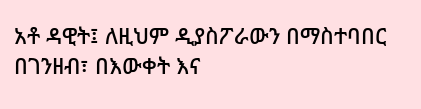አቶ ዳዊት፤ ለዚህም ዲያስፖራውን በማስተባበር በገንዘብ፣ በእውቀት እና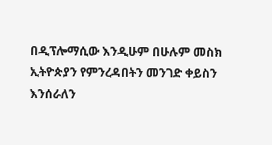በዲፕሎማሲው እንዲሁም በሁሉም መስክ ኢትዮጵያን የምንረዳበትን መንገድ ቀይስን እንሰራለን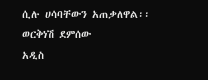ሲሉ ሀሳባቸውን አጠቃለዋል፡፡
ወርቅነሽ ደምሰው
አዲስ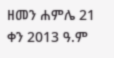ዘመን ሐምሌ 21 ቀን 2013 ዓ.ም